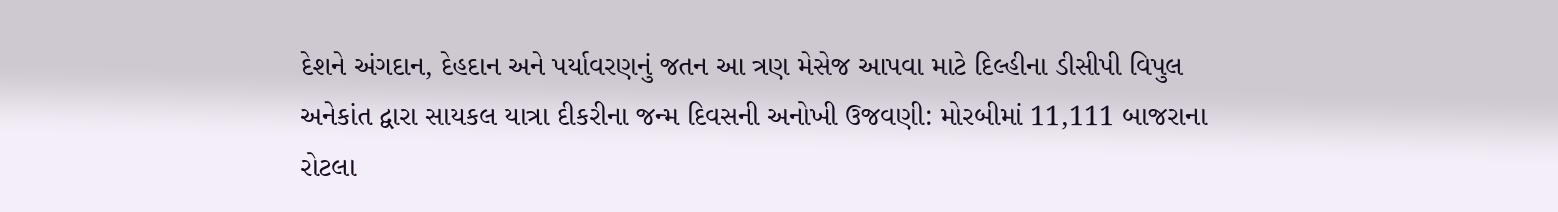દેશને અંગદાન, દેહદાન અને પર્યાવરણનું જતન આ ત્રણ મેસેજ આપવા માટે દિલ્હીના ડીસીપી વિપુલ અનેકાંત દ્વારા સાયકલ યાત્રા દીકરીના જન્મ દિવસની અનોખી ઉજવણી: મોરબીમાં 11,111 બાજરાના રોટલા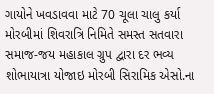ગાયોને ખવડાવવા માટે 70 ચૂલા ચાલુ કર્યા મોરબીમાં શિવરાત્રિ નિમિતે સમસ્ત સતવારા સમાજ-જય મહાકાલ ગ્રુપ દ્વારા દર ભવ્ય શોભાયાત્રા યોજાઇ મોરબી સિરામિક એસો.ના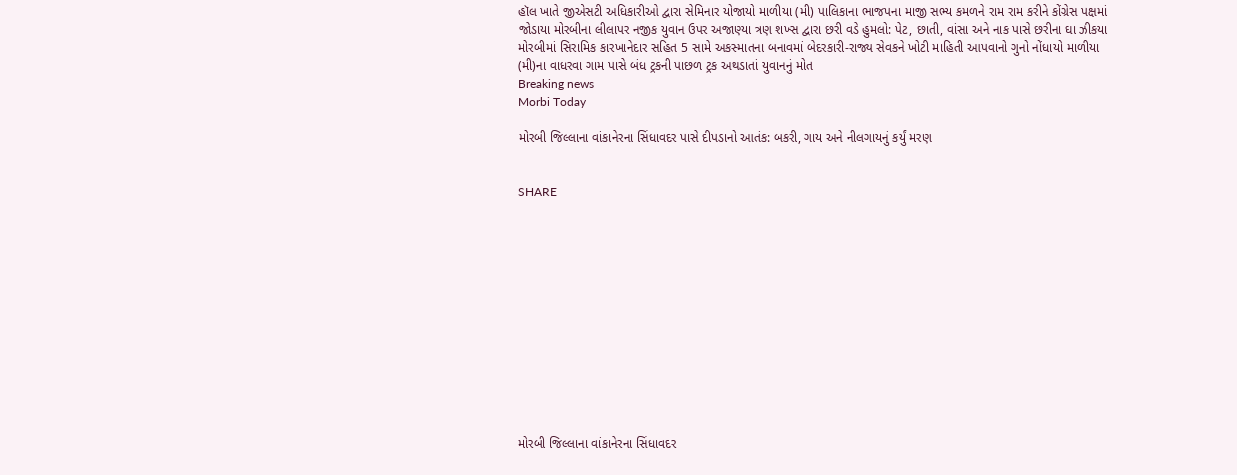હૉલ ખાતે જીએસટી અધિકારીઓ દ્વારા સેમિનાર યોજાયો માળીયા (મી) પાલિકાના ભાજપના માજી સભ્ય કમળને રામ રામ કરીને કોંગ્રેસ પક્ષમાં જોડાયા મોરબીના લીલાપર નજીક યુવાન ઉપર અજાણ્યા ત્રણ શખ્સ દ્વારા છરી વડે હુમલો: પેટ, છાતી, વાંસા અને નાક પાસે છરીના ઘા ઝીકયા મોરબીમાં સિરામિક કારખાનેદાર સહિત 5 સામે અકસ્માતના બનાવમાં બેદરકારી-રાજ્ય સેવકને ખોટી માહિતી આપવાનો ગુનો નોંધાયો માળીયા (મી)ના વાધરવા ગામ પાસે બંધ ટ્રકની પાછળ ટ્રક અથડાતાં યુવાનનું મોત
Breaking news
Morbi Today

મોરબી જિલ્લાના વાંકાનેરના સિંધાવદર પાસે દીપડાનો આતંક: બકરી, ગાય અને નીલગાયનું કર્યું મરણ


SHARE













મોરબી જિલ્લાના વાંકાનેરના સિંધાવદર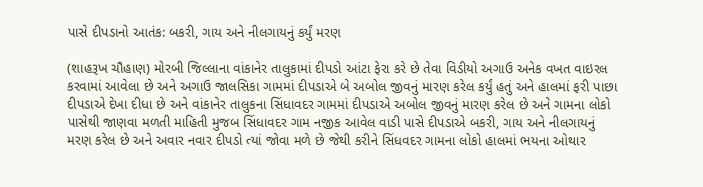પાસે દીપડાનો આતંક: બકરી, ગાય અને નીલગાયનું કર્યું મરણ

(શાહરૂખ ચૌહાણ) મોરબી જિલ્લાના વાંકાનેર તાલુકામાં દીપડો આંટા ફેરા કરે છે તેવા વિડીયો અગાઉ અનેક વખત વાઇરલ કરવામાં આવેલા છે અને અગાઉ જાલસિકા ગામમાં દીપડાએ બે અબોલ જીવનું મારણ કરેલ કર્યું હતું અને હાલમાં ફરી પાછા દીપડાએ દેખા દીધા છે અને વાંકાનેર તાલુકના સિંધાવદર ગામમાં દીપડાએ અબોલ જીવનું મારણ કરેલ છે અને ગામના લોકો પાસેથી જાણવા મળતી માહિતી મુજબ સિંધાવદર ગામ નજીક આવેલ વાડી પાસે દીપડાએ બકરી, ગાય અને નીલગાયનું મરણ કરેલ છે અને અવાર નવાર દીપડો ત્યાં જોવા મળે છે જેથી કરીને સિંધવદર ગામના લોકો હાલમાં ભયના ઓથાર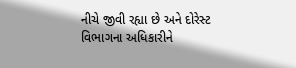નીચે જીવી રહ્યા છે અને દોરેસ્ટ વિભાગના અધિકારીને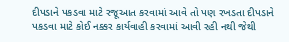દીપડાને પકડવા માટે રજૂઆત કરવામાં આવે તો પણ રખડતા દીપડાને પકડવા માટે કોઈ નક્કર કાર્યવાહી કરવામાં આવી રહી નથી જેથી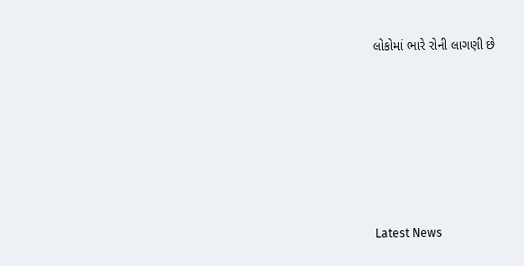લોકોમાં ભારે રોની લાગણી છે






Latest News